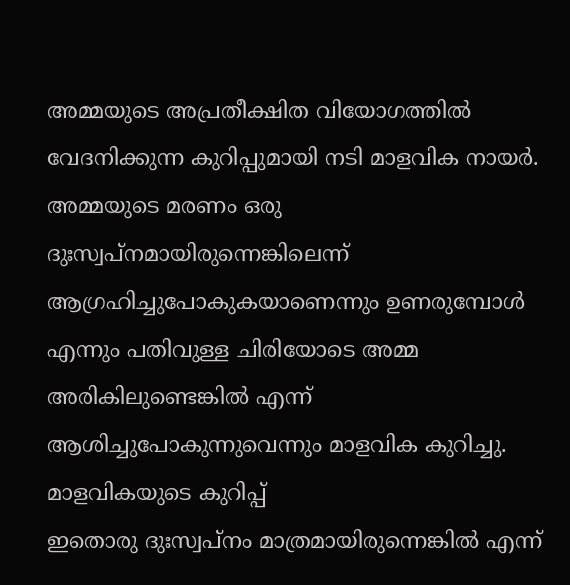അമ്മയുടെ അപ്രതീക്ഷിത വിയോഗത്തിൽ വേദനിക്കുന്ന കുറിപ്പുമായി നടി മാളവിക നായർ. അമ്മയുടെ മരണം ഒരു ദുഃസ്വപ്നമായിരുന്നെങ്കിലെന്ന് ആഗ്രഹിച്ചുപോകുകയാണെന്നും ഉണരുമ്പോൾ എന്നും പതിവുള്ള ചിരിയോടെ അമ്മ അരികിലുണ്ടെങ്കിൽ എന്ന് ആശിച്ചുപോകുന്നുവെന്നും മാളവിക കുറിച്ചു.
മാളവികയുടെ കുറിപ്പ്
ഇതൊരു ദുഃസ്വപ്നം മാത്രമായിരുന്നെങ്കിൽ എന്ന്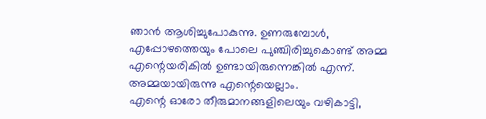ഞാൻ ആശിച്ചുപോകുന്നു. ഉണരുമ്പോൾ, എപ്പോഴത്തെയും പോലെ പുഞ്ചിരിച്ചുകൊണ്ട് അമ്മ എന്റെയരികിൽ ഉണ്ടായിരുന്നെങ്കിൽ എന്ന്. അമ്മയായിരുന്നു എന്റെയെല്ലാം.
എന്റെ ഓരോ തീരുമാനങ്ങളിലെയും വഴികാട്ടി,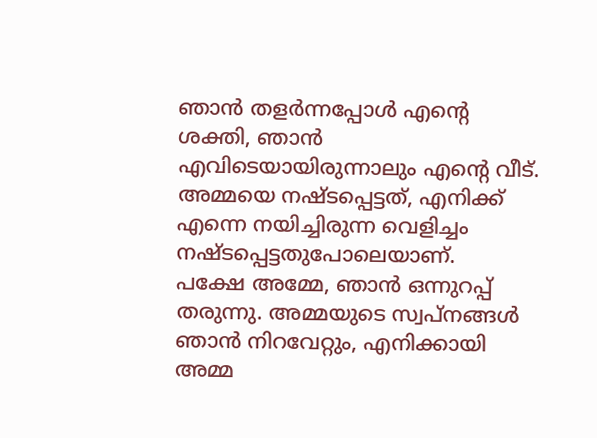ഞാൻ തളർന്നപ്പോൾ എന്റെ ശക്തി, ഞാൻ എവിടെയായിരുന്നാലും എന്റെ വീട്. അമ്മയെ നഷ്ടപ്പെട്ടത്, എനിക്ക് എന്നെ നയിച്ചിരുന്ന വെളിച്ചം നഷ്ടപ്പെട്ടതുപോലെയാണ്.
പക്ഷേ അമ്മേ, ഞാൻ ഒന്നുറപ്പ് തരുന്നു. അമ്മയുടെ സ്വപ്നങ്ങൾ ഞാൻ നിറവേറ്റും, എനിക്കായി അമ്മ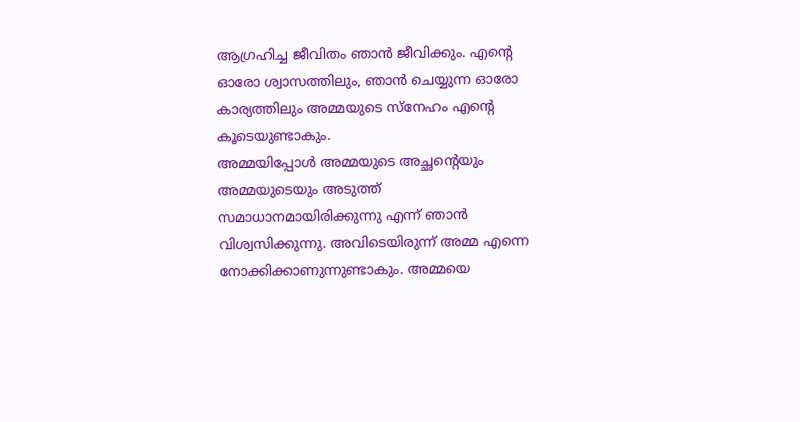ആഗ്രഹിച്ച ജീവിതം ഞാൻ ജീവിക്കും. എന്റെ ഓരോ ശ്വാസത്തിലും, ഞാൻ ചെയ്യുന്ന ഓരോ കാര്യത്തിലും അമ്മയുടെ സ്നേഹം എന്റെ കൂടെയുണ്ടാകും.
അമ്മയിപ്പോൾ അമ്മയുടെ അച്ഛന്റെയും അമ്മയുടെയും അടുത്ത് സമാധാനമായിരിക്കുന്നു എന്ന് ഞാൻ വിശ്വസിക്കുന്നു. അവിടെയിരുന്ന് അമ്മ എന്നെ നോക്കിക്കാണുന്നുണ്ടാകും. അമ്മയെ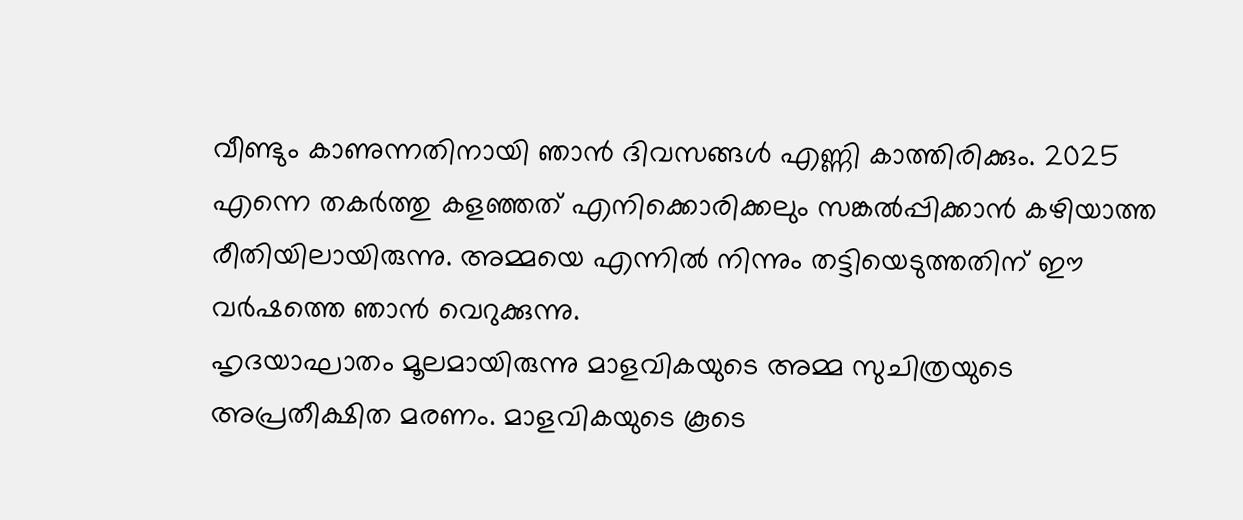വീണ്ടും കാണുന്നതിനായി ഞാൻ ദിവസങ്ങൾ എണ്ണി കാത്തിരിക്കും. 2025 എന്നെ തകർത്തു കളഞ്ഞത് എനിക്കൊരിക്കലും സങ്കൽപ്പിക്കാൻ കഴിയാത്ത രീതിയിലായിരുന്നു. അമ്മയെ എന്നിൽ നിന്നും തട്ടിയെടുത്തതിന് ഈ വർഷത്തെ ഞാൻ വെറുക്കുന്നു.
ഹൃദയാഘാതം മൂലമായിരുന്നു മാളവികയുടെ അമ്മ സുചിത്രയുടെ അപ്രതീക്ഷിത മരണം. മാളവികയുടെ കൂടെ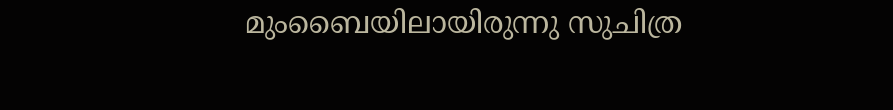മുംബൈയിലായിരുന്നു സുചിത്ര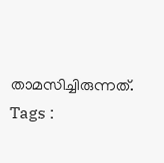താമസിച്ചിരുന്നത്.
Tags :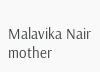Malavika Nair mother